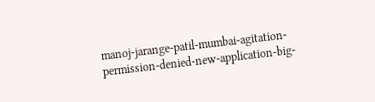manoj-jarange-patil-mumbai-agitation-permission-denied-new-application-big-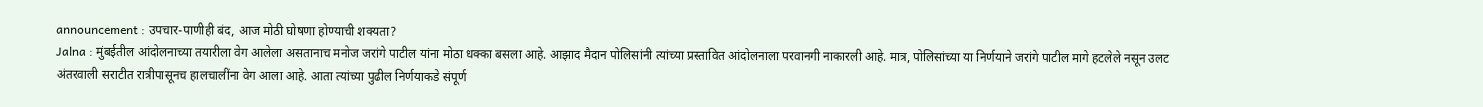announcement : उपचार-पाणीही बंद, आज मोठी घोषणा होण्याची शक्यता?
Jalna : मुंबईतील आंदोलनाच्या तयारीला वेग आलेला असतानाच मनोज जरांगे पाटील यांना मोठा धक्का बसला आहे. आझाद मैदान पोलिसांनी त्यांच्या प्रस्तावित आंदोलनाला परवानगी नाकारली आहे. मात्र, पोलिसांच्या या निर्णयाने जरांगे पाटील मागे हटलेले नसून उलट अंतरवाली सराटीत रात्रीपासूनच हालचालींना वेग आला आहे. आता त्यांच्या पुढील निर्णयाकडे संपूर्ण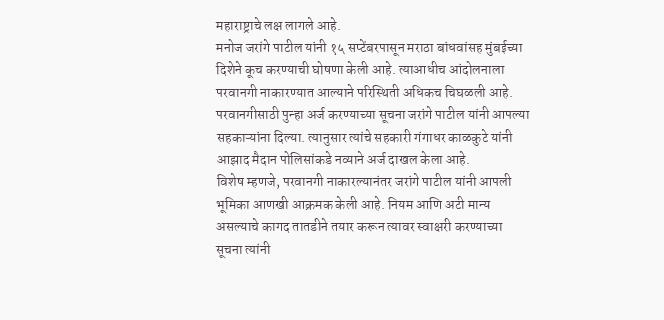महाराष्ट्राचे लक्ष लागले आहे.
मनोज जरांगे पाटील यांनी १५ सप्टेंबरपासून मराठा बांधवांसह मुंबईच्या दिशेने कूच करण्याची घोषणा केली आहे. त्याआधीच आंदोलनाला परवानगी नाकारण्यात आल्याने परिस्थिती अधिकच चिघळली आहे. परवानगीसाठी पुन्हा अर्ज करण्याच्या सूचना जरांगे पाटील यांनी आपल्या सहकाऱ्यांना दिल्या. त्यानुसार त्यांचे सहकारी गंगाधर काळकुटे यांनी आझाद मैदान पोलिसांकडे नव्याने अर्ज दाखल केला आहे.
विशेष म्हणजे, परवानगी नाकारल्यानंतर जरांगे पाटील यांनी आपली भूमिका आणखी आक्रमक केली आहे. नियम आणि अटी मान्य असल्याचे कागद तातडीने तयार करून त्यावर स्वाक्षरी करण्याच्या सूचना त्यांनी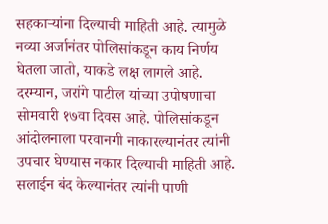सहकाऱ्यांना दिल्याची माहिती आहे. त्यामुळे नव्या अर्जानंतर पोलिसांकडून काय निर्णय घेतला जातो, याकडे लक्ष लागले आहे.
दरम्यान, जरांगे पाटील यांच्या उपोषणाचा सोमवारी १७वा दिवस आहे. पोलिसांकडून आंदोलनाला परवानगी नाकारल्यानंतर त्यांनी उपचार घेण्यास नकार दिल्याची माहिती आहे. सलाईन बंद केल्यानंतर त्यांनी पाणी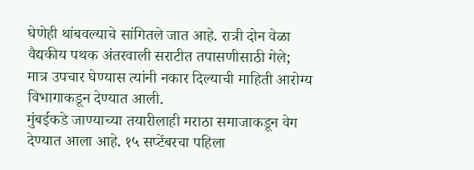घेणेही थांबवल्याचे सांगितले जात आहे. रात्री दोन वेळा वैद्यकीय पथक अंतरवाली सराटीत तपासणीसाठी गेले; मात्र उपचार घेण्यास त्यांनी नकार दिल्याची माहिती आरोग्य विभागाकडून देण्यात आली.
मुंबईकडे जाण्याच्या तयारीलाही मराठा समाजाकडून वेग देण्यात आला आहे. १५ सप्टेंबरचा पहिला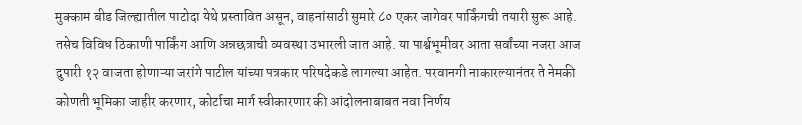मुक्काम बीड जिल्ह्यातील पाटोदा येथे प्रस्तावित असून, वाहनांसाठी सुमारे ८० एकर जागेवर पार्किंगची तयारी सुरू आहे. तसेच विविध ठिकाणी पार्किंग आणि अन्नछत्राची व्यवस्था उभारली जात आहे. या पार्श्वभूमीवर आता सर्वांच्या नजरा आज दुपारी १२ वाजता होणाऱ्या जरांगे पाटील यांच्या पत्रकार परिषदेकडे लागल्या आहेत. परवानगी नाकारल्यानंतर ते नेमकी कोणती भूमिका जाहीर करणार, कोर्टाचा मार्ग स्वीकारणार की आंदोलनाबाबत नवा निर्णय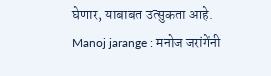घेणार, याबाबत उत्सुकता आहे.
Manoj jarange : मनोज जरांगेंनी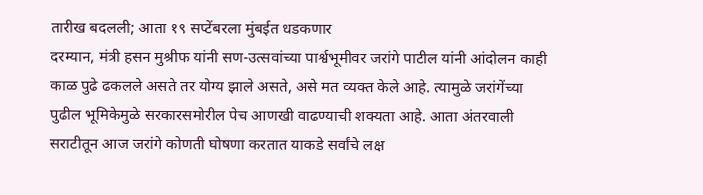तारीख बदलली; आता १९ सप्टेंबरला मुंबईत धडकणार
दरम्यान, मंत्री हसन मुश्रीफ यांनी सण-उत्सवांच्या पार्श्वभूमीवर जरांगे पाटील यांनी आंदोलन काही काळ पुढे ढकलले असते तर योग्य झाले असते, असे मत व्यक्त केले आहे. त्यामुळे जरांगेंच्या पुढील भूमिकेमुळे सरकारसमोरील पेच आणखी वाढण्याची शक्यता आहे. आता अंतरवाली सराटीतून आज जरांगे कोणती घोषणा करतात याकडे सर्वांचे लक्ष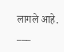लागले आहे.
___